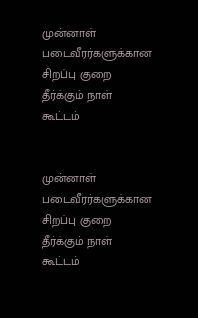முன்னாள் படைவீரர்களுக்கான சிறப்பு குறை தீர்க்கும் நாள் கூட்டம்


முன்னாள் படைவீரர்களுக்கான சிறப்பு குறை தீர்க்கும் நாள் கூட்டம்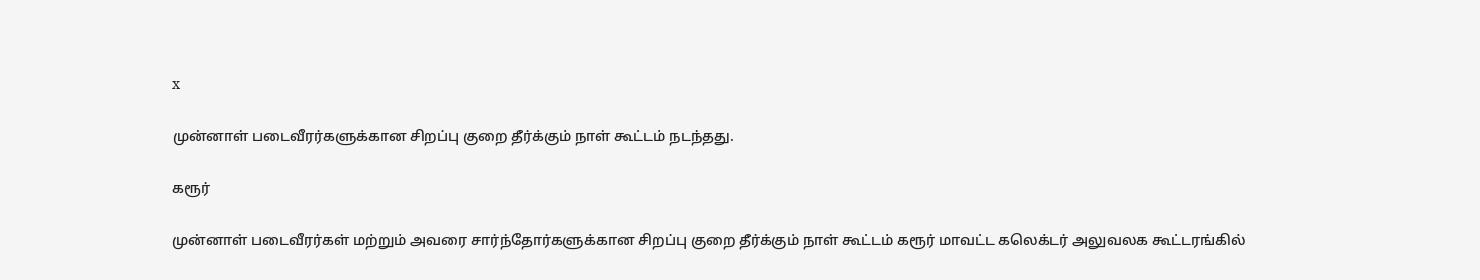x

முன்னாள் படைவீரர்களுக்கான சிறப்பு குறை தீர்க்கும் நாள் கூட்டம் நடந்தது.

கரூர்

முன்னாள் படைவீரர்கள் மற்றும் அவரை சார்ந்தோர்களுக்கான சிறப்பு குறை தீர்க்கும் நாள் கூட்டம் கரூர் மாவட்ட கலெக்டர் அலுவலக கூட்டரங்கில்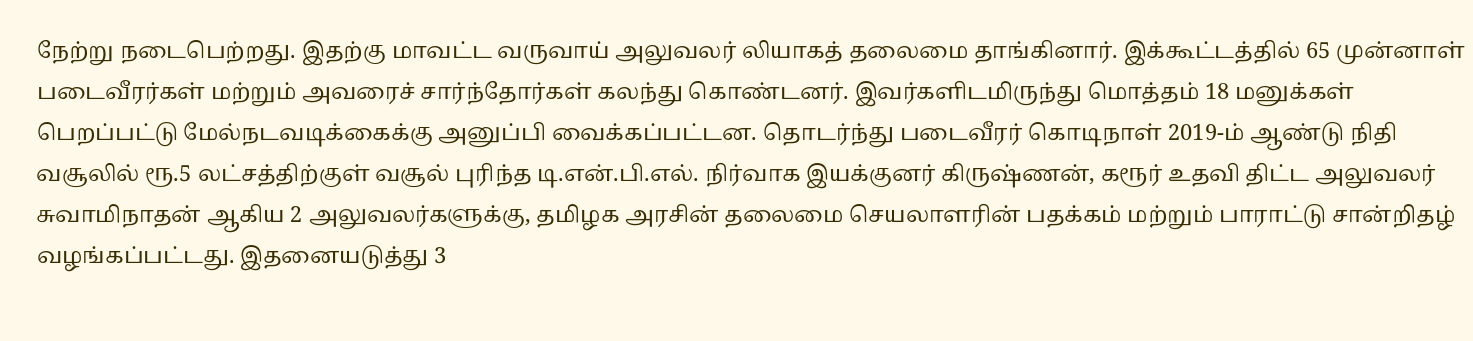நேற்று நடைபெற்றது. இதற்கு மாவட்ட வருவாய் அலுவலர் லியாகத் தலைமை தாங்கினார். இக்கூட்டத்தில் 65 முன்னாள் படைவீரர்கள் மற்றும் அவரைச் சார்ந்தோர்கள் கலந்து கொண்டனர். இவர்களிடமிருந்து மொத்தம் 18 மனுக்கள் பெறப்பட்டு மேல்நடவடிக்கைக்கு அனுப்பி வைக்கப்பட்டன. தொடர்ந்து படைவீரர் கொடிநாள் 2019-ம் ஆண்டு நிதி வசூலில் ரூ.5 லட்சத்திற்குள் வசூல் புரிந்த டி.என்.பி.எல். நிர்வாக இயக்குனர் கிருஷ்ணன், கரூர் உதவி திட்ட அலுவலர் சுவாமிநாதன் ஆகிய 2 அலுவலர்களுக்கு, தமிழக அரசின் தலைமை செயலாளரின் பதக்கம் மற்றும் பாராட்டு சான்றிதழ் வழங்கப்பட்டது. இதனையடுத்து 3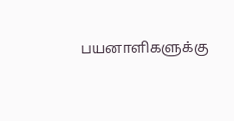பயனாளிகளுக்கு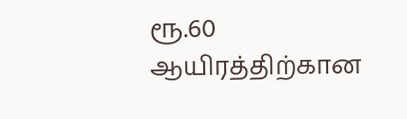ரூ.60 ஆயிரத்திற்கான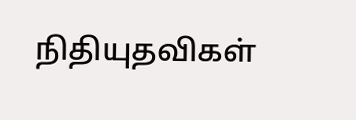நிதியுதவிகள்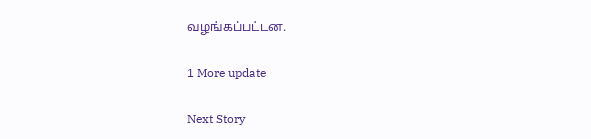வழங்கப்பட்டன.

1 More update

Next Story